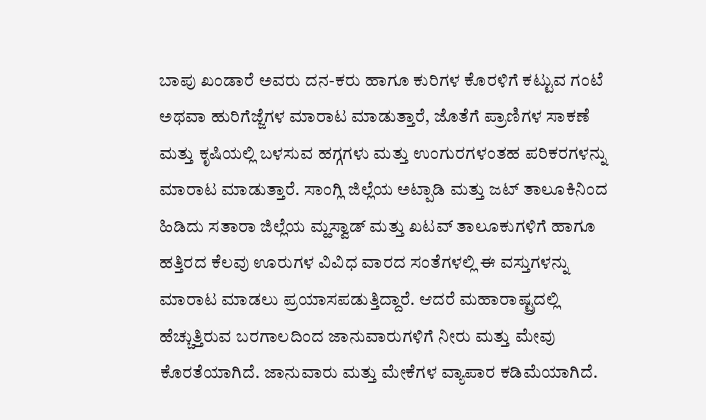ಬಾಪು ಖಂಡಾರೆ ಅವರು ದನ-ಕರು ಹಾಗೂ ಕುರಿಗಳ ಕೊರಳಿಗೆ ಕಟ್ಟುವ ಗಂಟೆ ಅಥವಾ ಹುರಿಗೆಜ್ಜೆಗಳ ಮಾರಾಟ ಮಾಡುತ್ತಾರೆ, ಜೊತೆಗೆ ಪ್ರಾಣಿಗಳ ಸಾಕಣೆ ಮತ್ತು ಕೃಷಿಯಲ್ಲಿ ಬಳಸುವ ಹಗ್ಗಗಳು ಮತ್ತು ಉಂಗುರಗಳಂತಹ ಪರಿಕರಗಳನ್ನು ಮಾರಾಟ ಮಾಡುತ್ತಾರೆ. ಸಾಂಗ್ಲಿ ಜಿಲ್ಲೆಯ ಅಟ್ಪಾಡಿ ಮತ್ತು ಜಟ್ ತಾಲೂಕಿನಿಂದ ಹಿಡಿದು ಸತಾರಾ ಜಿಲ್ಲೆಯ ಮ್ಹಸ್ವಾಡ್ ಮತ್ತು ಖಟವ್ ತಾಲೂಕುಗಳಿಗೆ ಹಾಗೂ ಹತ್ತಿರದ ಕೆಲವು ಊರುಗಳ ವಿವಿಧ ವಾರದ ಸಂತೆಗಳಲ್ಲಿ ಈ ವಸ್ತುಗಳನ್ನು ಮಾರಾಟ ಮಾಡಲು ಪ್ರಯಾಸಪಡುತ್ತಿದ್ದಾರೆ. ಆದರೆ ಮಹಾರಾಷ್ಟ್ರದಲ್ಲಿ ಹೆಚ್ಚುತ್ತಿರುವ ಬರಗಾಲದಿಂದ ಜಾನುವಾರುಗಳಿಗೆ ನೀರು ಮತ್ತು ಮೇವು ಕೊರತೆಯಾಗಿದೆ. ಜಾನುವಾರು ಮತ್ತು ಮೇಕೆಗಳ ವ್ಯಾಪಾರ ಕಡಿಮೆಯಾಗಿದೆ.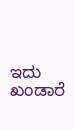ಇದು ಖಂಡಾರೆ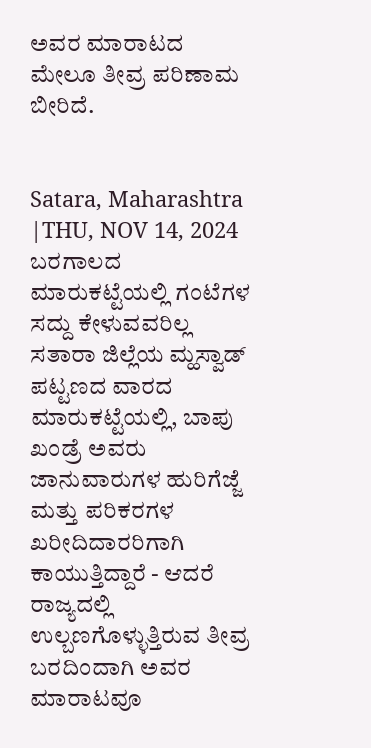ಅವರ ಮಾರಾಟದ ಮೇಲೂ ತೀವ್ರ ಪರಿಣಾಮ ಬೀರಿದೆ.


Satara, Maharashtra
|THU, NOV 14, 2024
ಬರಗಾಲದ ಮಾರುಕಟ್ಟೆಯಲ್ಲಿ ಗಂಟೆಗಳ ಸದ್ದು ಕೇಳುವವರಿಲ್ಲ
ಸತಾರಾ ಜಿಲ್ಲೆಯ ಮ್ಹಸ್ವಾಡ್ ಪಟ್ಟಣದ ವಾರದ ಮಾರುಕಟ್ಟೆಯಲ್ಲಿ, ಬಾಪು ಖಂಡ್ರೆ ಅವರು ಜಾನುವಾರುಗಳ ಹುರಿಗೆಜ್ಜೆ ಮತ್ತು ಪರಿಕರಗಳ ಖರೀದಿದಾರರಿಗಾಗಿ ಕಾಯುತ್ತಿದ್ದಾರೆ - ಆದರೆ ರಾಜ್ಯದಲ್ಲಿ ಉಲ್ಬಣಗೊಳ್ಳುತ್ತಿರುವ ತೀವ್ರ ಬರದಿಂದಾಗಿ ಅವರ ಮಾರಾಟವೂ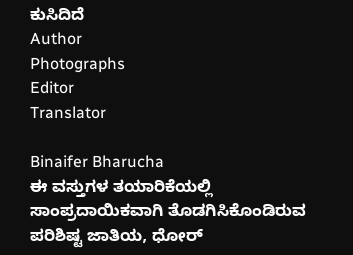ಕುಸಿದಿದೆ
Author
Photographs
Editor
Translator

Binaifer Bharucha
ಈ ವಸ್ತುಗಳ ತಯಾರಿಕೆಯಲ್ಲಿ ಸಾಂಪ್ರದಾಯಿಕವಾಗಿ ತೊಡಗಿಸಿಕೊಂಡಿರುವ ಪರಿಶಿಷ್ಟ ಜಾತಿಯ, ಧೋರ್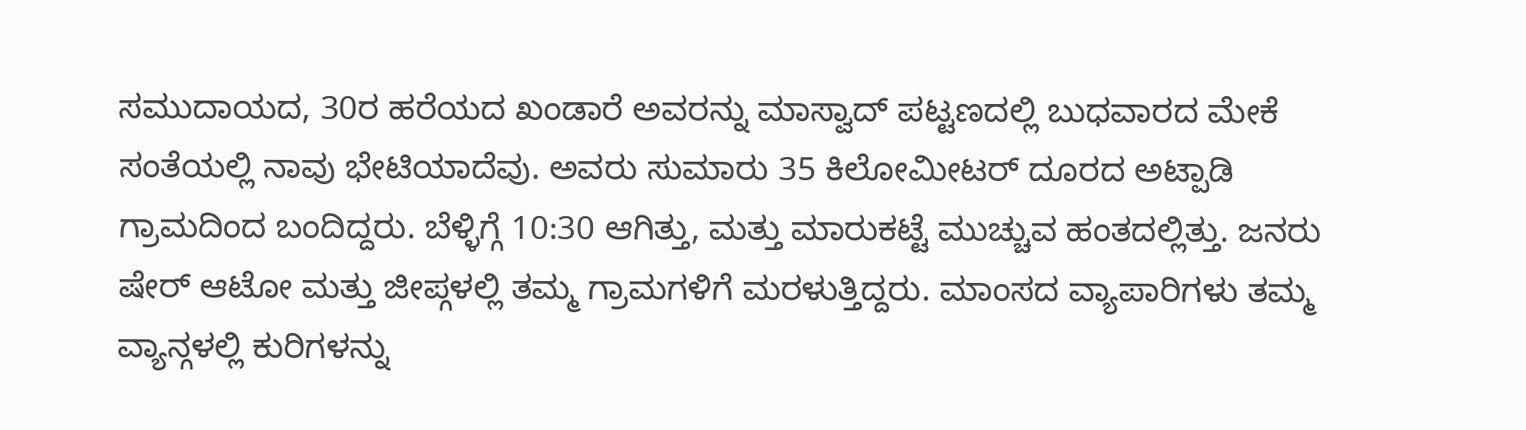ಸಮುದಾಯದ, 30ರ ಹರೆಯದ ಖಂಡಾರೆ ಅವರನ್ನು ಮಾಸ್ವಾದ್ ಪಟ್ಟಣದಲ್ಲಿ ಬುಧವಾರದ ಮೇಕೆ ಸಂತೆಯಲ್ಲಿ ನಾವು ಭೇಟಿಯಾದೆವು. ಅವರು ಸುಮಾರು 35 ಕಿಲೋಮೀಟರ್ ದೂರದ ಅಟ್ಪಾಡಿ ಗ್ರಾಮದಿಂದ ಬಂದಿದ್ದರು. ಬೆಳ್ಳಿಗ್ಗೆ 10:30 ಆಗಿತ್ತು, ಮತ್ತು ಮಾರುಕಟ್ಟೆ ಮುಚ್ಚುವ ಹಂತದಲ್ಲಿತ್ತು. ಜನರು ಷೇರ್ ಆಟೋ ಮತ್ತು ಜೀಪ್ಗಳಲ್ಲಿ ತಮ್ಮ ಗ್ರಾಮಗಳಿಗೆ ಮರಳುತ್ತಿದ್ದರು. ಮಾಂಸದ ವ್ಯಾಪಾರಿಗಳು ತಮ್ಮ ವ್ಯಾನ್ಗಳಲ್ಲಿ ಕುರಿಗಳನ್ನು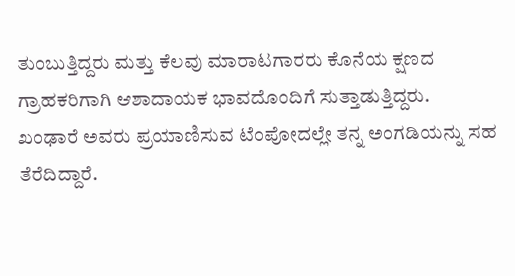ತುಂಬುತ್ತಿದ್ದರು ಮತ್ತು ಕೆಲವು ಮಾರಾಟಗಾರರು ಕೊನೆಯ ಕ್ಷಣದ ಗ್ರಾಹಕರಿಗಾಗಿ ಆಶಾದಾಯಕ ಭಾವದೊಂದಿಗೆ ಸುತ್ತಾಡುತ್ತಿದ್ದರು.
ಖಂಢಾರೆ ಅವರು ಪ್ರಯಾಣಿಸುವ ಟೆಂಪೋದಲ್ಲೇ ತನ್ನ ಅಂಗಡಿಯನ್ನು ಸಹ ತೆರೆದಿದ್ದಾರೆ.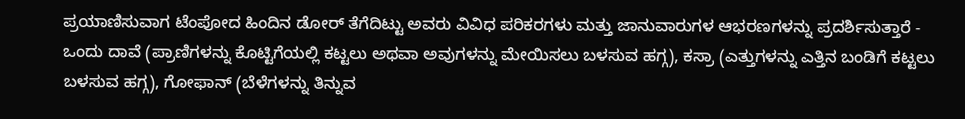ಪ್ರಯಾಣಿಸುವಾಗ ಟೆಂಪೋದ ಹಿಂದಿನ ಡೋರ್ ತೆಗೆದಿಟ್ಟು ಅವರು ವಿವಿಧ ಪರಿಕರಗಳು ಮತ್ತು ಜಾನುವಾರುಗಳ ಆಭರಣಗಳನ್ನು ಪ್ರದರ್ಶಿಸುತ್ತಾರೆ - ಒಂದು ದಾವೆ (ಪ್ರಾಣಿಗಳನ್ನು ಕೊಟ್ಟಿಗೆಯಲ್ಲಿ ಕಟ್ಟಲು ಅಥವಾ ಅವುಗಳನ್ನು ಮೇಯಿಸಲು ಬಳಸುವ ಹಗ್ಗ), ಕಸ್ರಾ (ಎತ್ತುಗಳನ್ನು ಎತ್ತಿನ ಬಂಡಿಗೆ ಕಟ್ಟಲು ಬಳಸುವ ಹಗ್ಗ), ಗೋಫಾನ್ (ಬೆಳೆಗಳನ್ನು ತಿನ್ನುವ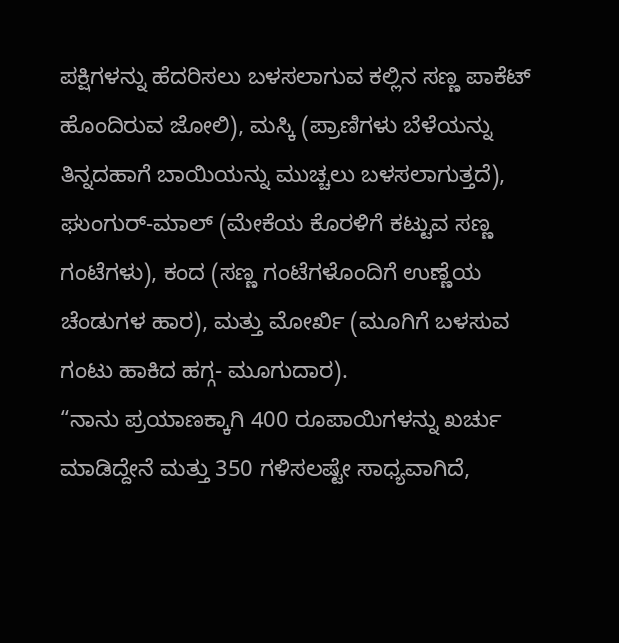ಪಕ್ಷಿಗಳನ್ನು ಹೆದರಿಸಲು ಬಳಸಲಾಗುವ ಕಲ್ಲಿನ ಸಣ್ಣ ಪಾಕೆಟ್ ಹೊಂದಿರುವ ಜೋಲಿ), ಮಸ್ಕಿ (ಪ್ರಾಣಿಗಳು ಬೆಳೆಯನ್ನು ತಿನ್ನದಹಾಗೆ ಬಾಯಿಯನ್ನು ಮುಚ್ಚಲು ಬಳಸಲಾಗುತ್ತದೆ), ಘುಂಗುರ್-ಮಾಲ್ (ಮೇಕೆಯ ಕೊರಳಿಗೆ ಕಟ್ಟುವ ಸಣ್ಣ ಗಂಟೆಗಳು), ಕಂದ (ಸಣ್ಣ ಗಂಟೆಗಳೊಂದಿಗೆ ಉಣ್ಣೆಯ ಚೆಂಡುಗಳ ಹಾರ), ಮತ್ತು ಮೋರ್ಖಿ (ಮೂಗಿಗೆ ಬಳಸುವ ಗಂಟು ಹಾಕಿದ ಹಗ್ಗ- ಮೂಗುದಾರ).
“ನಾನು ಪ್ರಯಾಣಕ್ಕಾಗಿ 400 ರೂಪಾಯಿಗಳನ್ನು ಖರ್ಚು ಮಾಡಿದ್ದೇನೆ ಮತ್ತು 350 ಗಳಿಸಲಷ್ಟೇ ಸಾಧ್ಯವಾಗಿದೆ,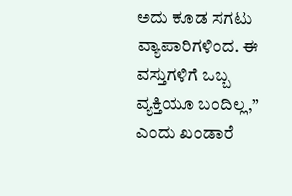ಅದು ಕೂಡ ಸಗಟು ವ್ಯಾಪಾರಿಗಳಿಂದ. ಈ ವಸ್ತುಗಳಿಗೆ ಒಬ್ಬ ವ್ಯಕ್ತಿಯೂ ಬಂದಿಲ್ಲ,” ಎಂದು ಖಂಡಾರೆ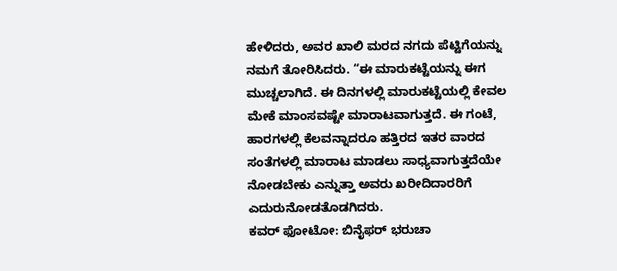ಹೇಳಿದರು, ಅವರ ಖಾಲಿ ಮರದ ನಗದು ಪೆಟ್ಟಿಗೆಯನ್ನು ನಮಗೆ ತೋರಿಸಿದರು. “ಈ ಮಾರುಕಟ್ಟೆಯನ್ನು ಈಗ ಮುಚ್ಚಲಾಗಿದೆ. ಈ ದಿನಗಳಲ್ಲಿ ಮಾರುಕಟ್ಟೆಯಲ್ಲಿ ಕೇವಲ ಮೇಕೆ ಮಾಂಸವಷ್ಟೇ ಮಾರಾಟವಾಗುತ್ತದೆ. ಈ ಗಂಟೆ, ಹಾರಗಳಲ್ಲಿ ಕೆಲವನ್ನಾದರೂ ಹತ್ತಿರದ ಇತರ ವಾರದ ಸಂತೆಗಳಲ್ಲಿ ಮಾರಾಟ ಮಾಡಲು ಸಾಧ್ಯವಾಗುತ್ತದೆಯೇ ನೋಡಬೇಕು ಎನ್ನುತ್ತಾ ಅವರು ಖರೀದಿದಾರರಿಗೆ ಎದುರುನೋಡತೊಡಗಿದರು.
ಕವರ್ ಫೋಟೋ: ಬಿನೈಫರ್ ಭರುಚಾ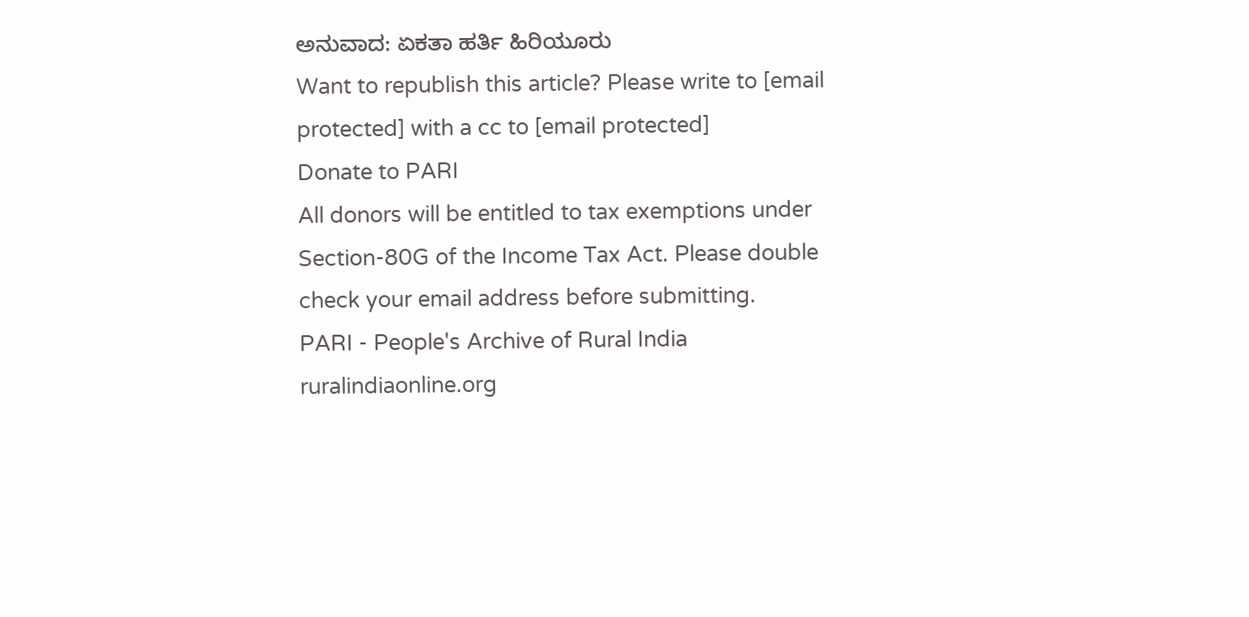ಅನುವಾದ: ಏಕತಾ ಹರ್ತಿ ಹಿರಿಯೂರು
Want to republish this article? Please write to [email protected] with a cc to [email protected]
Donate to PARI
All donors will be entitled to tax exemptions under Section-80G of the Income Tax Act. Please double check your email address before submitting.
PARI - People's Archive of Rural India
ruralindiaonline.org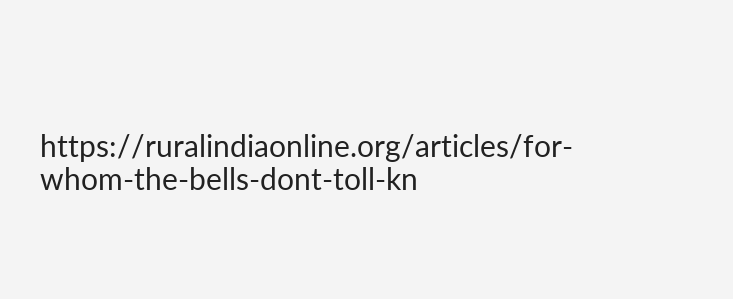https://ruralindiaonline.org/articles/for-whom-the-bells-dont-toll-kn